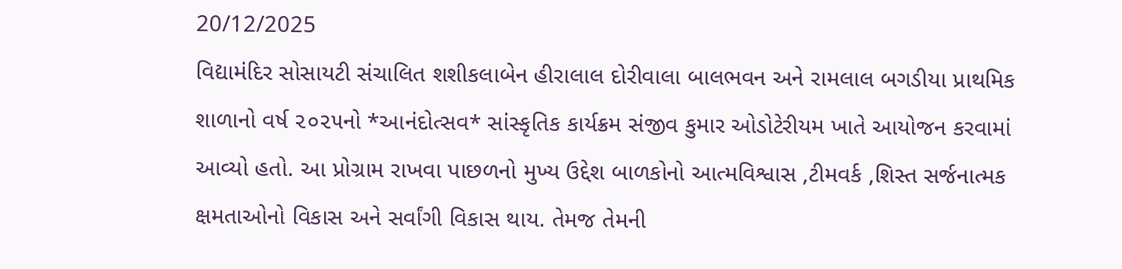20/12/2025
વિદ્યામંદિર સોસાયટી સંચાલિત શશીકલાબેન હીરાલાલ દોરીવાલા બાલભવન અને રામલાલ બગડીયા પ્રાથમિક શાળાનો વર્ષ ૨૦૨૫નો *આનંદોત્સવ* સાંસ્કૃતિક કાર્યક્રમ સંજીવ કુમાર ઓડોટેરીયમ ખાતે આયોજન કરવામાં આવ્યો હતો. આ પ્રોગ્રામ રાખવા પાછળનો મુખ્ય ઉદ્દેશ બાળકોનો આત્મવિશ્વાસ ,ટીમવર્ક ,શિસ્ત સર્જનાત્મક ક્ષમતાઓનો વિકાસ અને સર્વાંગી વિકાસ થાય. તેમજ તેમની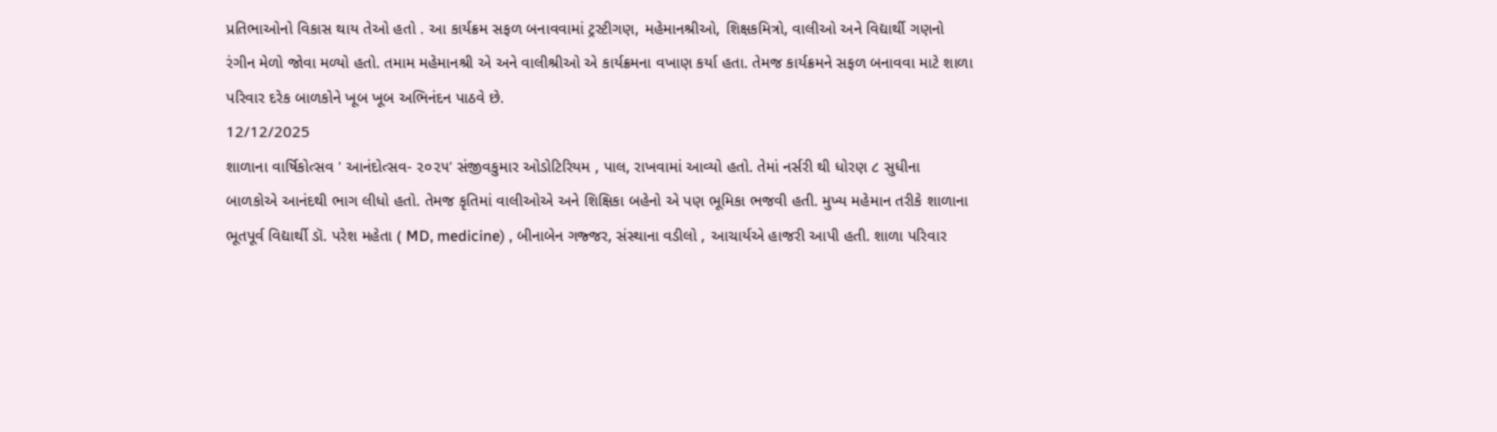પ્રતિભાઓનો વિકાસ થાય તેઓ હતો . આ કાર્યક્રમ સફળ બનાવવામાં ટ્રસ્ટીગણ, મહેમાનશ્રીઓ, શિક્ષકમિત્રો, વાલીઓ અને વિદ્યાર્થી ગણનો રંગીન મેળો જોવા મળ્યો હતો. તમામ મહેમાનશ્રી એ અને વાલીશ્રીઓ એ કાર્યક્રમના વખાણ કર્યા હતા. તેમજ કાર્યક્રમને સફળ બનાવવા માટે શાળા પરિવાર દરેક બાળકોને ખૂબ ખૂબ અભિનંદન પાઠવે છે.
12/12/2025
શાળાના વાર્ષિકોત્સવ ' આનંદોત્સવ- ૨૦૨૫' સંજીવકુમાર ઓડોટિરિયમ , પાલ, રાખવામાં આવ્યો હતો. તેમાં નર્સરી થી ધોરણ ૮ સુધીના બાળકોએ આનંદથી ભાગ લીધો હતો. તેમજ કૃતિમાં વાલીઓએ અને શિક્ષિકા બહેનો એ પણ ભૂમિકા ભજવી હતી. મુખ્ય મહેમાન તરીકે શાળાના ભૂતપૂર્વ વિદ્યાર્થી ડૉ. પરેશ મહેતા ( MD, medicine) , બીનાબેન ગજ્જર, સંસ્થાના વડીલો , આચાર્યએ હાજરી આપી હતી. શાળા પરિવાર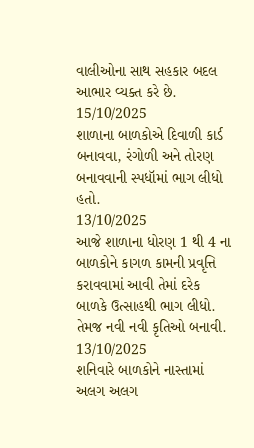વાલીઓના સાથ સહકાર બદલ આભાર વ્યક્ત કરે છે.
15/10/2025
શાળાના બાળકોએ દિવાળી કાર્ડ બનાવવા, રંગોળી અને તોરણ બનાવવાની સ્પધૉમાં ભાગ લીધો હતો.
13/10/2025
આજે શાળાના ધોરણ 1 થી 4 ના બાળકોને કાગળ કામની પ્રવૃત્તિ કરાવવામાં આવી તેમાં દરેક બાળકે ઉત્સાહથી ભાગ લીધો. તેમજ નવી નવી કૃતિઓ બનાવી.
13/10/2025
શનિવારે બાળકોને નાસ્તામાં અલગ અલગ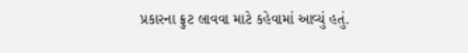પ્રકારના ફ્રુટ લાવવા માટે કહેવામાં આવ્યું હતું.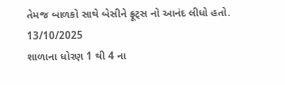તેમજ બાળકો સાથે બેસીને ફ્રૂટ્સ નો આનંદ લીધો હતો.
13/10/2025
શાળાના ધોરણ 1 થી 4 ના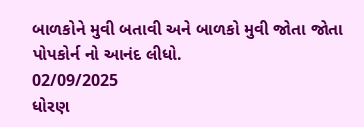બાળકોને મુવી બતાવી અને બાળકો મુવી જોતા જોતા પોપકોર્ન નો આનંદ લીધો.
02/09/2025
ધોરણ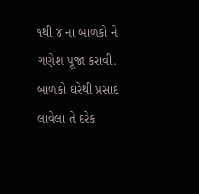૧થી ૪ ના બાળકો ને ગણેશ પૂજા કરાવી. બાળકો ઘરેથી પ્રસાદ લાવેલા તે દરેક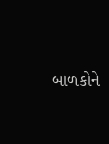બાળકોને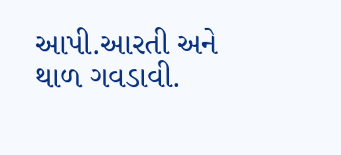આપી.આરતી અને થાળ ગવડાવી.